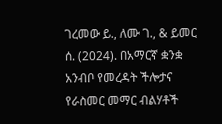ገረመው ይ., ለሙ ገ., & ይመር ሰ. (2024). በአማርኛ ቋንቋ አንብቦ የመረዳት ችሎታና የራስመር መማር ብልሃቶች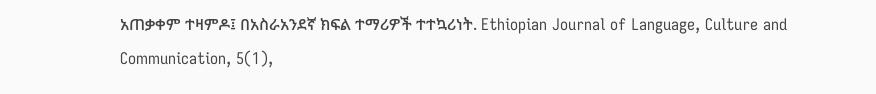አጠቃቀም ተዛምዶ፤ በአስራአንደኛ ክፍል ተማሪዎች ተተኳሪነት. Ethiopian Journal of Language, Culture and Communication, 5(1),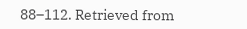88–112. Retrieved from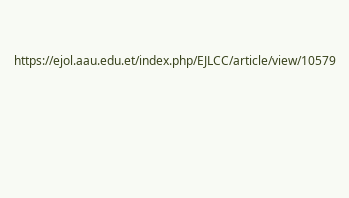https://ejol.aau.edu.et/index.php/EJLCC/article/view/10579